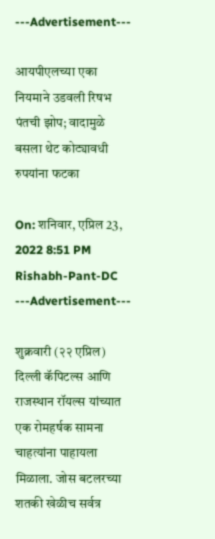---Advertisement---

आयपीएलच्या एका नियमाने उडवली रिषभ पंतची झोप; वादामुळे बसला थेट कोट्यावधी रुपयांना फटका

On: शनिवार, एप्रिल 23, 2022 8:51 PM
Rishabh-Pant-DC
---Advertisement---

शुक्रवारी (२२ एप्रिल) दिल्ली कॅपिटल्स आणि राजस्थान रॉयल्स यांच्यात एक रोमहर्षक सामना चाहत्यांना पाहायला मिळाला. जोस बटलरच्या शतकी खेळीच सर्वत्र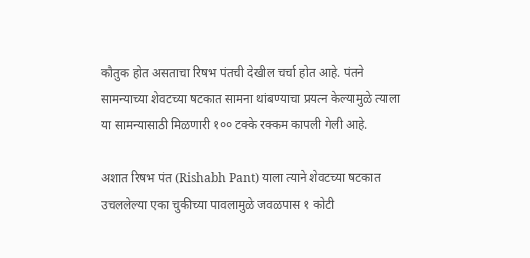कौतुक होत असताचा रिषभ पंतची देखील चर्चा होत आहे. पंतने सामन्याच्या शेवटच्या षटकात सामना थांबण्याचा प्रयत्न केल्यामुळे त्याला या सामन्यासाठी मिळणारी १०० टक्के रक्कम कापली गेली आहे.

अशात रिषभ पंत (Rishabh Pant) याला त्याने शेवटच्या षटकात उचललेल्या एका चुकीच्या पावलामुळे जवळपास १ कोटी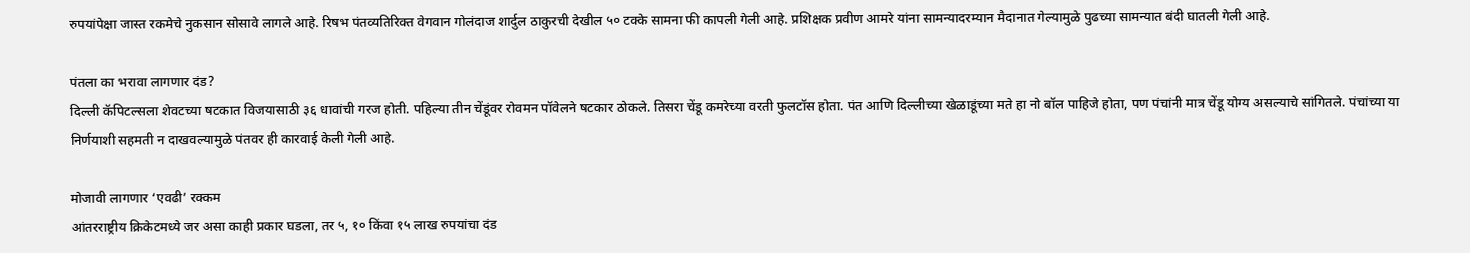रुपयांपेक्षा जास्त रकमेचे नुकसान सोसावे लागले आहे. रिषभ पंतव्यतिरिक्त वेगवान गोलंदाज शार्दुल ठाकुरची देखील ५० टक्के सामना फी कापली गेली आहे. प्रशिक्षक प्रवीण आमरे यांना सामन्यादरम्यान मैदानात गेल्यामुळे पुढच्या सामन्यात बंदी घातली गेली आहे.

पंतला का भरावा लागणार दंड?
दिल्ली कॅपिटल्सला शेवटच्या षटकात विजयासाठी ३६ धावांची गरज होती. पहिल्या तीन चेंडूंवर रोवमन पॉवेलने षटकार ठोकले. तिसरा चेंडू कमरेच्या वरती फुलटॉस होता. पंत आणि दिल्लीच्या खेळाडूंच्या मते हा नो बॉल पाहिजे होता, पण पंचांनी मात्र चेंडू योग्य असल्याचे सांगितले. पंचांच्या या निर्णयाशी सहमती न दाखवल्यामुळे पंतवर ही कारवाई केली गेली आहे.

मोजावी लागणार ‘एवढी’ रक्कम
आंतरराष्ट्रीय क्रिकेटमध्ये जर असा काही प्रकार घडला, तर ५, १० किंवा १५ लाख रुपयांचा दंड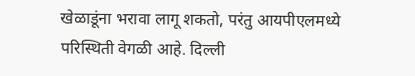खेळाडूंना भरावा लागू शकतो, परंतु आयपीएलमध्ये परिस्थिती वेगळी आहे. दिल्ली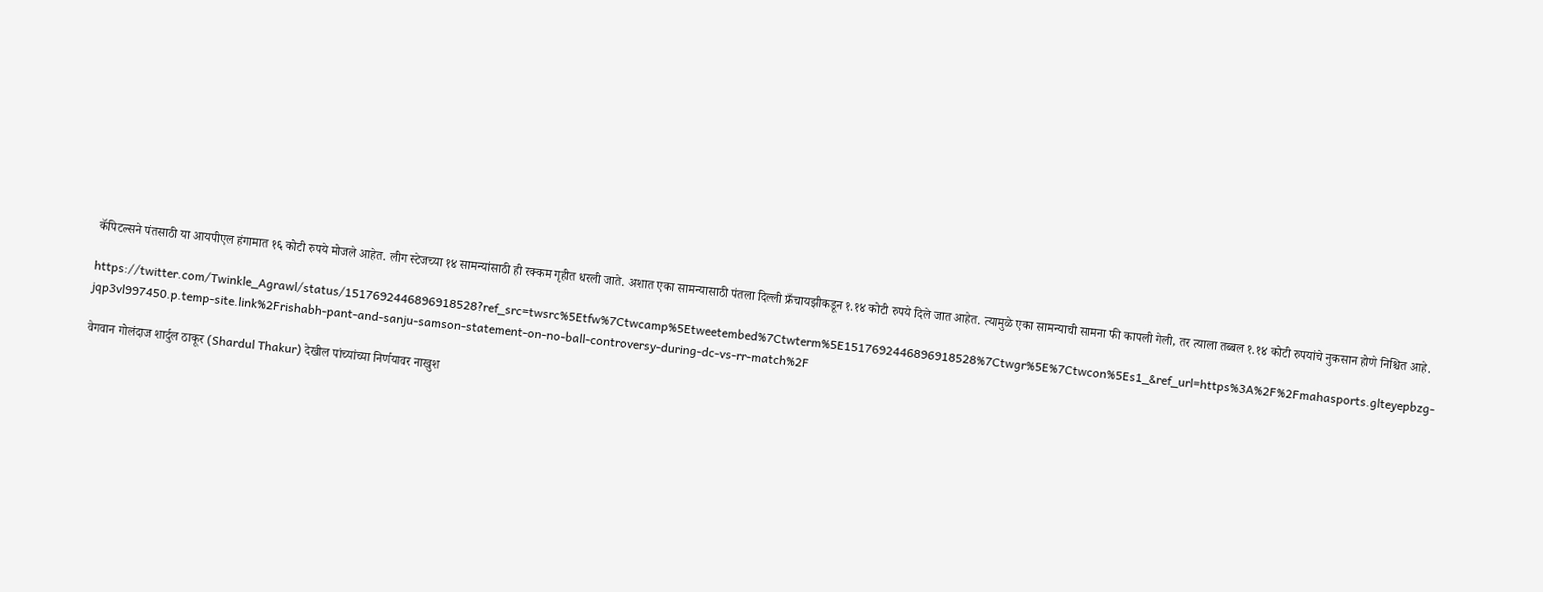कॅपिटल्सने पंतसाठी या आयपीएल हंगामात १६ कोटी रुपये मोजले आहेत. लीग स्टेजच्या १४ सामन्यांसाठी ही रक्कम गृहीत धरली जाते. अशात एका सामन्यासाठी पंतला दिल्ली फ्रँचायझीकडून १.१४ कोटी रुपये दिले जात आहेत. त्यामुळे एका सामन्याची सामना फी कापली गेली, तर त्याला तब्बल १.१४ कोटी रुपयांचे नुकसान होणे निश्चित आहे.

https://twitter.com/Twinkle_Agrawl/status/1517692446896918528?ref_src=twsrc%5Etfw%7Ctwcamp%5Etweetembed%7Ctwterm%5E1517692446896918528%7Ctwgr%5E%7Ctwcon%5Es1_&ref_url=https%3A%2F%2Fmahasports.glteyepbzg-jqp3vl997450.p.temp-site.link%2Frishabh-pant-and-sanju-samson-statement-on-no-ball-controversy-during-dc-vs-rr-match%2F

वेगवान गोलंदाज शार्दुल ठाकूर (Shardul Thakur) देखील पांच्यांच्या निर्णयावर नाखुश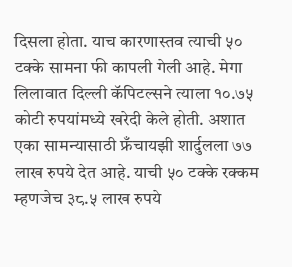दिसला होता. याच कारणास्तव त्याची ५० टक्के सामना फी कापली गेली आहे. मेगा लिलावात दिल्ली कॅपिटल्सने त्याला १०.७५ कोटी रुपयांमध्ये खरेदी केले होती. अशात एका सामन्यासाठी फ्रँचायझी शार्दुलला ७७ लाख रुपये देत आहे. याची ५० टक्के रक्कम म्हणजेच ३८.५ लाख रुपये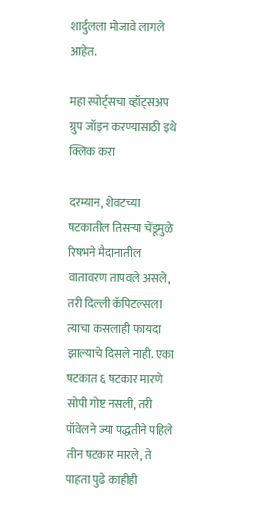शार्दुलला मोजावे लागले आहेत.

महा स्पोर्ट्सचा व्हॉट्सअप ग्रुप जॉइन करण्यासाठी इथे क्लिक करा

दरम्यान, शेवटच्या षटकातील तिसऱ्या चेंडूमुळे रिषभने मैदानातील वातावरण तापवले असले, तरी दिल्ली कॅपिटल्सला त्याचा कसलाही फायदा झाल्याचे दिसले नाही. एका षटकात ६ षटकार मारणे सोपी गोष्ट नसली, तरी पॉवेलने ज्या पद्धतीने पहिले तीन षटकार मारले, ते पाहता पुढे काहीही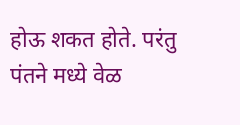होऊ शकत होते. परंतु पंतने मध्ये वेळ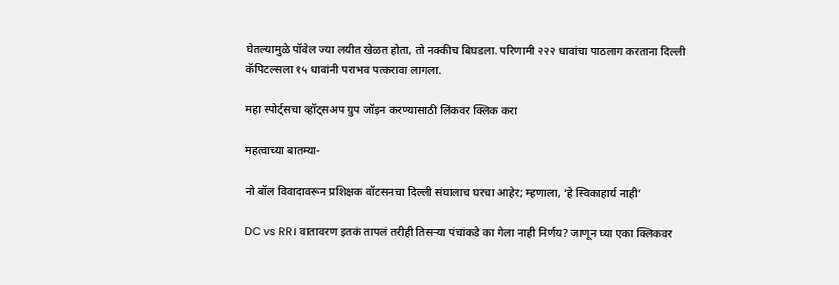घेतल्यामुळे पॉवेल ज्या लयीत खेळत होता, तो नक्कीच बिघडला. परिणामी २२२ धावांचा पाठलाग करताना दिल्ली कॅपिटल्सला १५ धावांनी पराभव पत्करावा लागला.

महा स्पोर्ट्सचा व्हॉट्सअप ग्रुप जॉइन करण्यासाठी लिंकवर क्लिक करा

महत्वाच्या बातम्या-

नो बॉल विवादावरून प्रशिक्षक वॉटसनचा दिल्ली संघालाच घरचा आहेर; म्हणाला, ‘हे स्विकाहार्य नाही’

DC vs RR। वातावरण इतकं तापलं तरीही तिसऱ्या पंचांकडे का गेला नाही निर्णय? जाणून घ्या एका क्लिकवर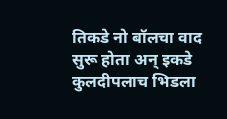तिकडे नो बॉलचा वाद सुरू होता अन् इकडे कुलदीपलाच भिडला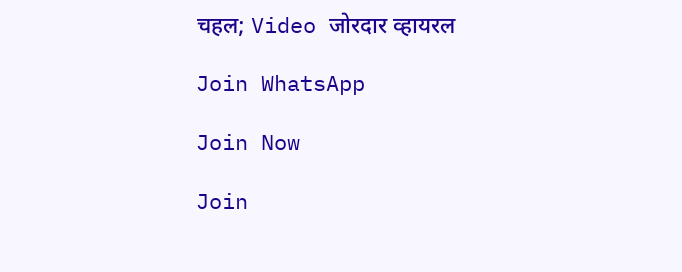चहल; Video जोरदार व्हायरल

Join WhatsApp

Join Now

Join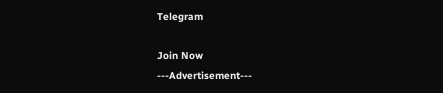Telegram

Join Now
---Advertisement---